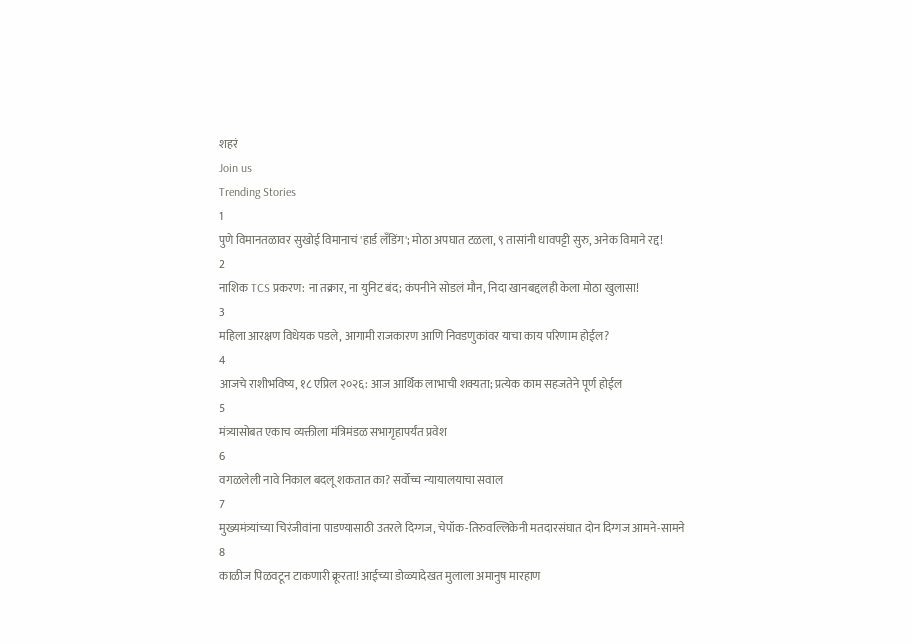शहरं
Join us
Trending Stories
1
पुणे विमानतळावर सुखोई विमानाचं 'हार्ड लँडिंग'; मोठा अपघात टळला, ९ तासांनी धावपट्टी सुरु, अनेक विमाने रद्द!
2
नाशिक TCS प्रकरण: ना तक्रार, ना युनिट बंद; कंपनीने सोडलं मौन, निदा खानबद्दलही केला मोठा खुलासा!
3
महिला आरक्षण विधेयक पडले, आगामी राजकारण आणि निवडणुकांवर याचा काय परिणाम होईल?
4
आजचे राशीभविष्य, १८ एप्रिल २०२६: आज आर्थिक लाभाची शक्यता; प्रत्येक काम सहजतेने पूर्ण होईल
5
मंत्र्यासोबत एकाच व्यक्तीला मंत्रिमंडळ सभागृहापर्यंत प्रवेश
6
वगळलेली नावे निकाल बदलू शकतात का? सर्वोच्च न्यायालयाचा सवाल
7
मुख्यमंत्र्यांच्या चिरंजीवांना पाडण्यासाठी उतरले दिग्गज, चेपॉक-तिरुवल्लिकेनी मतदारसंघात दोन दिग्गज आमने-सामने
8
काळीज पिळवटून टाकणारी क्रूरता! आईच्या डोळ्यादेखत मुलाला अमानुष मारहाण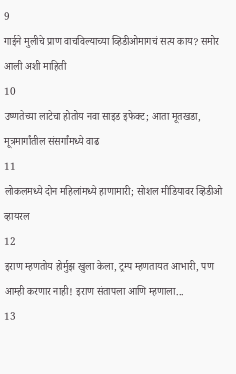9
गाईने मुलीचे प्राण वाचविल्याच्या व्हिडीओमागचं सत्य काय? समोर आली अशी माहिती
10
उष्णतेच्या लाटेचा होतोय नवा साइड इफेक्ट; आता मूतखडा, मूत्रमार्गांतील संसर्गांमध्ये वाढ
11
लोकलमध्ये दोन महिलांमध्ये हाणामारी; सोशल मीडियावर व्हिडीओ व्हायरल
12
इराण म्हणतोय होर्मुझ खुला केला, ट्रम्प म्हणतायत आभारी, पण आम्ही करणार नाही! इराण संतापला आणि म्हणाला...
13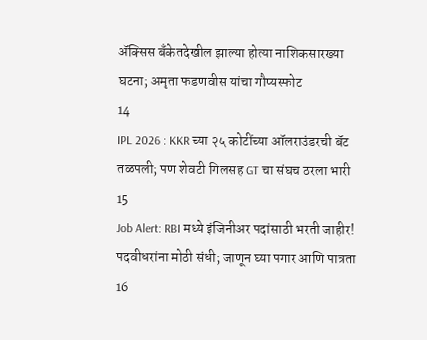ॲक्सिस बँकेतदेखील झाल्या होत्या नाशिकसारख्या घटना; अमृता फडणवीस यांचा गौप्यस्फोट
14
IPL 2026 : KKR च्या २५ कोटींच्या ऑलराउंडरची बॅट तळपली; पण शेवटी गिलसह GT चा संघच ठरला भारी
15
Job Alert: RBI मध्ये इंजिनीअर पदांसाठी भरती जाहीर! पदवीधरांना मोठी संधी; जाणून घ्या पगार आणि पात्रता
16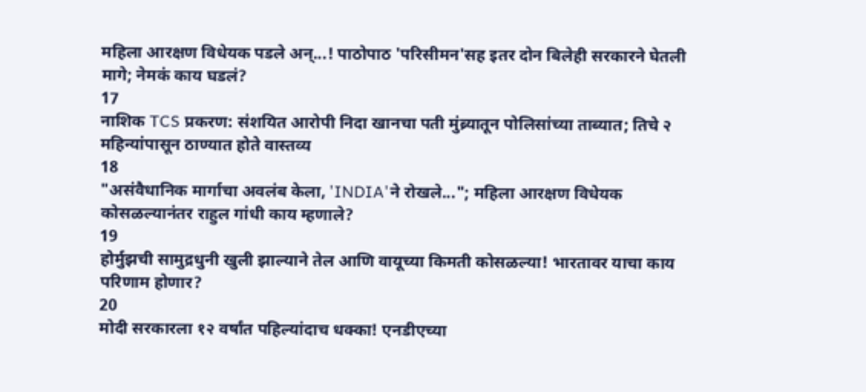महिला आरक्षण विधेयक पडले अन्...! पाठोपाठ 'परिसीमन'सह इतर दोन बिलेही सरकारने घेतली मागे; नेमकं काय घडलं?
17
नाशिक TCS प्रकरण: संशयित आरोपी निदा खानचा पती मुंब्र्यातून पोलिसांच्या ताब्यात; तिचे २ महिन्यांपासून ठाण्यात होते वास्तव्य
18
"असंवैधानिक मार्गाचा अवलंब केला, 'INDIA'ने रोखले..."; महिला आरक्षण विधेयक कोसळल्यानंतर राहुल गांधी काय म्हणाले?
19
होर्मुझची सामुद्रधुनी खुली झाल्याने तेल आणि वायूच्या किमती कोसळल्या! भारतावर याचा काय परिणाम होणार?
20
मोदी सरकारला १२ वर्षांत पहिल्यांदाच धक्का! एनडीएच्या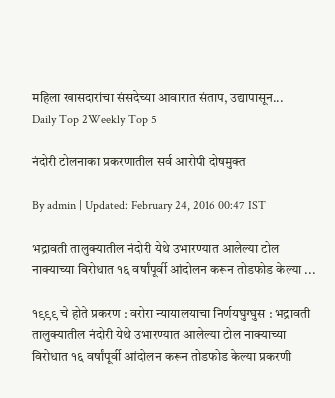महिला खासदारांचा संसदेच्या आवारात संताप, उद्यापासून...
Daily Top 2Weekly Top 5

नंदोरी टोलनाका प्रकरणातील सर्व आरोपी दोषमुक्त

By admin | Updated: February 24, 2016 00:47 IST

भद्रावती तालुक्यातील नंदोरी येथे उभारण्यात आलेल्या टोल नाक्याच्या विरोधात १६ वर्षांपूर्वी आंदोलन करून तोडफोड केल्या ...

१९९९ चे होते प्रकरण : वरोरा न्यायालयाचा निर्णयघुग्घुस : भद्रावती तालुक्यातील नंदोरी येथे उभारण्यात आलेल्या टोल नाक्याच्या विरोधात १६ वर्षांपूर्वी आंदोलन करून तोडफोड केल्या प्रकरणी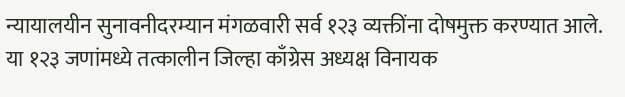न्यायालयीन सुनावनीदरम्यान मंगळवारी सर्व १२३ व्यक्तींना दोषमुक्त करण्यात आले. या १२३ जणांमध्ये तत्कालीन जिल्हा काँग्रेस अध्यक्ष विनायक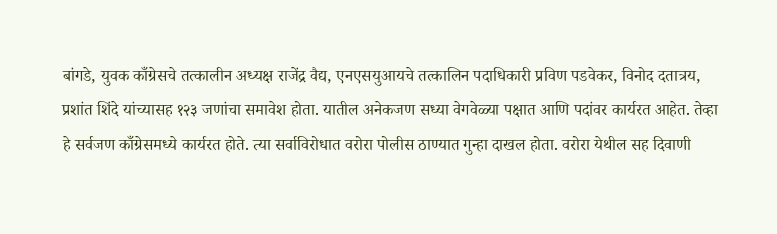बांगडे, युवक काँग्रेसचे तत्कालीन अध्यक्ष राजेंद्र वैद्य, एनएसयुआयचे तत्कालिन पदाधिकारी प्रविण पडवेकर, विनोद दतात्रय, प्रशांत शिंदे यांच्यासह १२३ जणांचा समावेश होता. यातील अनेकजण सध्या वेगवेळ्या पक्षात आणि पदांवर कार्यरत आहेत. तेव्हा हे सर्वजण काँग्रेसमध्ये कार्यरत होते. त्या सर्वाविरोधात वरोरा पोलीस ठाण्यात गुन्हा दाखल होता. वरोरा येथील सह दिवाणी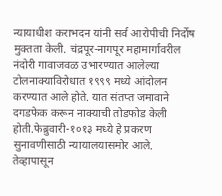न्यायाधीश कराभदन यांनी सर्व आरोपीची निर्दोष मुक्तता केली. चंद्रपूर-नागपूर महामार्गावरील नंदोरी गावाजवळ उभारण्यात आलेल्या टोलनाक्याविरोधात १९९९ मध्ये आंदोलन करण्यात आले होते. यात संतप्त जमावाने दगडफेक करून नाक्याची तोडफोड केली होती.फेब्रुवारी-१०१३ मध्ये हे प्रकरण सुनावणीसाठी न्यायालयासमोर आले. तेव्हापासून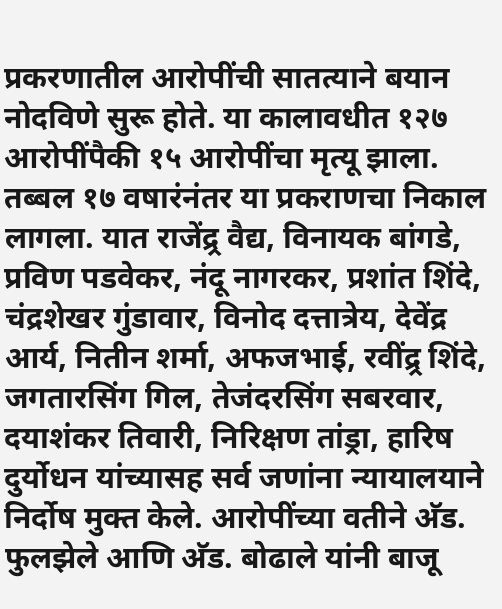प्रकरणातील आरोपींची सातत्याने बयान नोदविणे सुरू होते. या कालावधीत १२७ आरोपींपैकी १५ आरोपींचा मृत्यू झाला. तब्बल १७ वषारंनंतर या प्रकराणचा निकाल लागला. यात राजेंद्र्र वैद्य, विनायक बांगडे, प्रविण पडवेकर, नंदू नागरकर, प्रशांत शिंदे, चंद्रशेखर गुंडावार, विनोद दत्तात्रेय, देवेंद्र आर्य, नितीन शर्मा, अफजभाई, रवींद्र्र शिंदे, जगतारसिंग गिल, तेजंदरसिंग सबरवार, दयाशंकर तिवारी, निरिक्षण तांड्रा, हारिष दुर्योधन यांच्यासह सर्व जणांना न्यायालयाने निर्दोष मुक्त केले. आरोपींच्या वतीने अ‍ॅड. फुलझेले आणि अ‍ॅड. बोढाले यांनी बाजू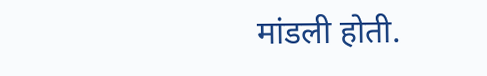मांडली होती.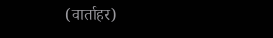(वार्ताहर)